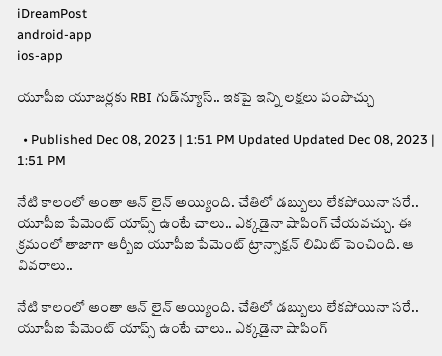iDreamPost
android-app
ios-app

యూపీఐ యూజర్లకు RBI గుడ్‌న్యూస్.. ఇకపై ఇన్ని లక్షలు పంపొచ్చు

  • Published Dec 08, 2023 | 1:51 PM Updated Updated Dec 08, 2023 | 1:51 PM

నేటి కాలంలో అంతా ఆన్ లైన్ అయ్యింది. చేతిలో డబ్బులు లేకపోయినా సరే.. యూపీఐ పేమెంట్ యాప్స్ ఉంటే చాలు.. ఎక్కడైనా షాపింగ్ చేయవచ్చు. ఈ క్రమంలో తాజాగా ఆర్బీఐ యూపీఐ పేమెంట్ ట్రాన్సాక్షన్ లిమిట్ పెంచింది. ఆ వివరాలు..

నేటి కాలంలో అంతా ఆన్ లైన్ అయ్యింది. చేతిలో డబ్బులు లేకపోయినా సరే.. యూపీఐ పేమెంట్ యాప్స్ ఉంటే చాలు.. ఎక్కడైనా షాపింగ్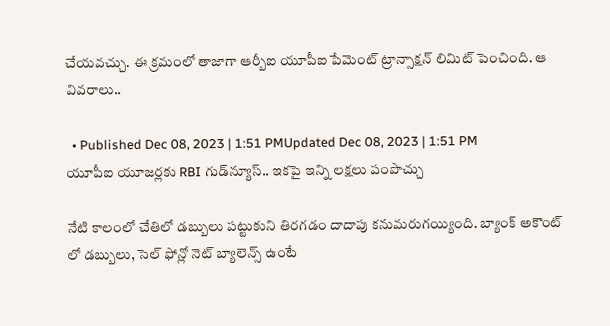చేయవచ్చు. ఈ క్రమంలో తాజాగా ఆర్బీఐ యూపీఐ పేమెంట్ ట్రాన్సాక్షన్ లిమిట్ పెంచింది. ఆ వివరాలు..

  • Published Dec 08, 2023 | 1:51 PMUpdated Dec 08, 2023 | 1:51 PM
యూపీఐ యూజర్లకు RBI గుడ్‌న్యూస్.. ఇకపై ఇన్ని లక్షలు పంపొచ్చు

నేటి కాలంలో చేతిలో డబ్బులు పట్టుకుని తిరగడం దాదాపు కనుమరుగయ్యింది. బ్యాంక్ అకౌంట్ లో డబ్బులు, సెల్ ఫోన్లో నెట్ బ్యాలెన్స్ ఉంటే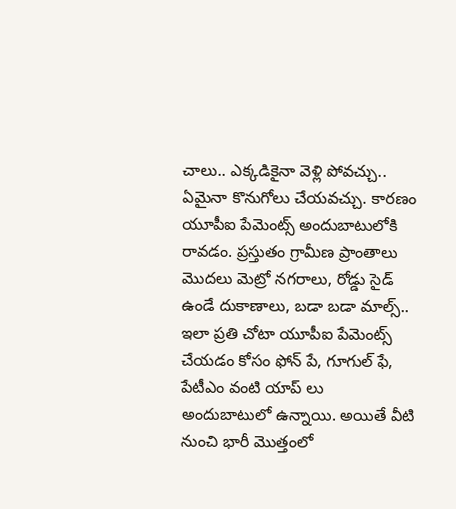చాలు.. ఎక్కడికైనా వెళ్లి పోవచ్చు.. ఏమైనా కొనుగోలు చేయవచ్చు. కారణం యూపీఐ పేమెంట్స్ అందుబాటులోకి రావడం. ప్రస్తుతం గ్రామీణ ప్రాంతాలు మొదలు మెట్రో నగరాలు, రోడ్డు సైడ్ ఉండే దుకాణాలు, బడా బడా మాల్స్.. ఇలా ప్రతి చోటా యూపీఐ పేమెంట్స్ చేయడం కోసం ఫోన్ పే, గూగుల్ ఫే, పేటీఎం వంటి యాప్ లు అందుబాటులో ఉన్నాయి. అయితే వీటి నుంచి భారీ మొత్తంలో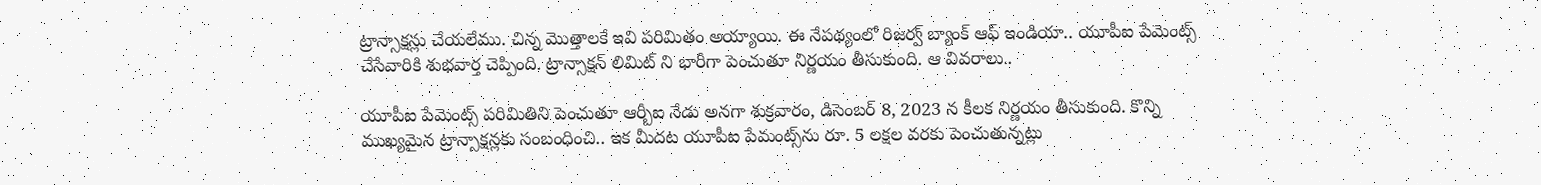ట్రాన్సాక్షన్లు చేయలేము. చిన్న మొత్తాలకే ఇవి పరిమితం అయ్యాయి. ఈ నేపథ్యంలో రిజర్వ్ బ్యాంక్ ఆఫ్ ఇండియా.. యూపీఐ పేమెంట్స్ చేసేవారికి శుభవార్త చెప్పింది. ట్రాన్సాక్షన్ లిమిట్ ని భారీగా పెంచుతూ నిర్ణయం తీసుకుంది. ఆ వివరాలు..

యూపీఐ పేమెంట్స్ పరిమితిని పెంచుతూ ఆర్బీఐ నేడు అనగా శుక్రవారం, డిసెంబర్ 8, 2023 న కీలక నిర్ణయం తీసుకుంది. కొన్ని ముఖ్యమైన ట్రాన్సాక్షన్లకు సంబంధించి.. ఇక మీదట యూపీఐ పేమంట్స్‌ను రూ. 5 లక్షల వరకు పెంచుతున్నట్లు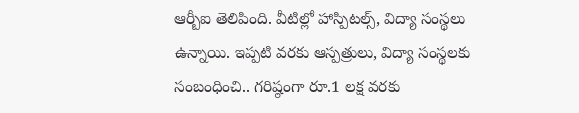ఆర్బీఐ తెలిపింది. వీటిల్లో హాస్పిటల్స్, విద్యా సంస్థలు ఉన్నాయి. ఇప్పటి వరకు ఆస్పత్రులు, విద్యా సంస్థలకు సంబంధించి.. గరిష్ఠంగా రూ.1 లక్ష వరకు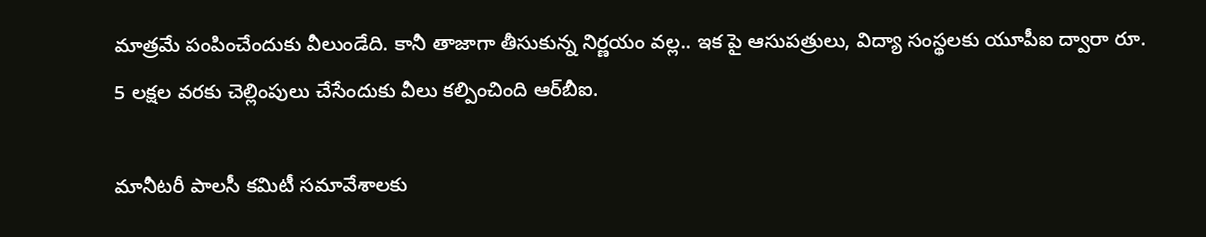మాత్రమే పంపించేందుకు వీలుండేది. కానీ తాజాగా తీసుకున్న నిర్ణయం వల్ల.. ఇక పై ఆసుపత్రులు, విద్యా సంస్థలకు యూపీఐ ద్వారా రూ. 5 లక్షల వరకు చెల్లింపులు చేసేందుకు వీలు కల్పించింది ఆర్‌బీఐ.

మానీటరీ పాలసీ కమిటీ సమావేశాలకు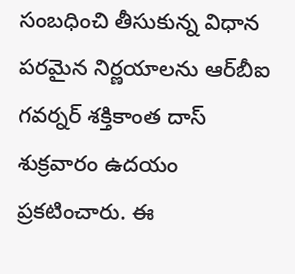సంబధించి తీసుకున్న విధాన పరమైన నిర్ణయాలను ఆర్‌బీఐ గవర్నర్ శక్తికాంత దాస్ శుక్రవారం ఉదయం ప్రకటించారు. ఈ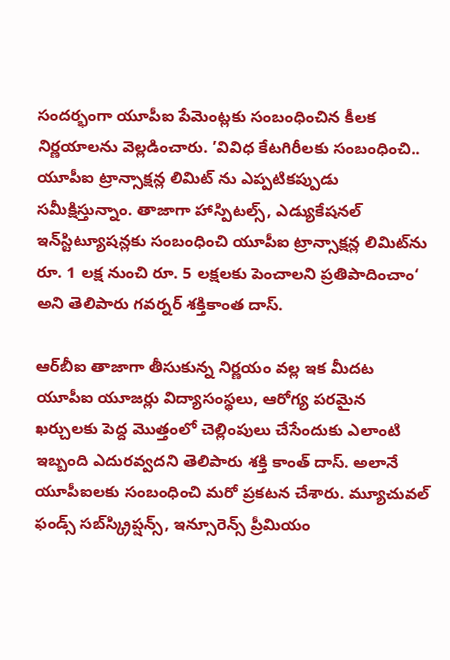సందర్భంగా యూపీఐ పేమెంట్లకు సంబంధించిన కీలక నిర్ణయాలను వెల్లడించారు. ’వివిధ కేటగిరీలకు సంబంధించి.. యూపీఐ ట్రాన్సాక్షన్ల లిమిట్ ను ఎప్పటికప్పుడు సమీక్షిస్తున్నాం. తాజాగా హాస్పిటల్స్, ఎడ్యుకేషనల్ ఇన్‌స్టిట్యూషన్లకు సంబంధించి యూపీఐ ట్రాన్సాక్షన్ల లిమిట్‌ను రూ. 1 లక్ష నుంచి రూ. 5 లక్షలకు పెంచాలని ప్రతిపాదించాం‘ అని తెలిపారు గవర్నర్ శక్తికాంత దాస్.

ఆర్‌బీఐ తాజాగా తీసుకున్న నిర్ణయం వల్ల ఇక మీదట యూపీఐ యూజర్లు విద్యాసంస్థలు, ఆరోగ్య పరమైన ఖర్చులకు పెద్ద మొత్తంలో చెల్లింపులు చేసేందుకు ఎలాంటి ఇబ్బంది ఎదురవ్వదని తెలిపారు శక్తి కాంత్ దాస్. అలానే యూపీఐలకు సంబంధించి మరో ప్రకటన చేశారు. మ్యూచువల్ ఫండ్స్ సబ్‌స్క్రిప్షన్స్, ఇన్సూరెన్స్ ప్రీమియం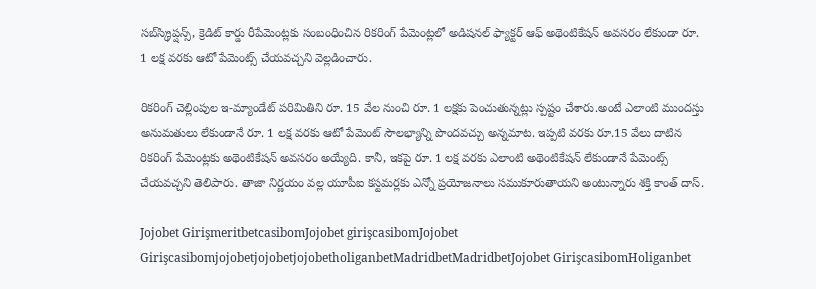సబ్‌స్క్రిప్షన్స్, క్రెడిట్ కార్డు రీపేమెంట్లకు సంబంధించిన రికరింగ్ పేమెంట్లలో అడిషనల్ ఫ్యాక్టర్ ఆఫ్ అథెంటికేషన్ అవసరం లేకుండా రూ. 1 లక్ష వరకు ఆటో పేమెంట్స్ చేయవచ్చని వెల్లడించారు.

రికరింగ్ చెల్లింపుల ఇ-మ్యాండేట్ పరిమితిని రూ. 15 వేల నుంచి రూ. 1 లక్షకు పెంచుతున్నట్లు స్పష్టం చేశారు.అంటే ఎలాంటి ముందస్తు అనుమతులు లేకుండానే రూ. 1 లక్ష వరకు ఆటో పేమెంట్ సౌలభ్యాన్ని పొందవచ్చు అన్నమాట. ఇప్పటి వరకు రూ.15 వేలు దాటిన రికరింగ్ పేమెంట్లకు అథెంటికేషన్ అవసరం అయ్యేది. కానీ, ఇకపై రూ. 1 లక్ష వరకు ఎలాంటి అథెంటికేషన్ లేకుండానే పేమెంట్స్ చేయవచ్చని తెలిపారు. తాజా నిర్ణయం వల్ల యూపీఐ కస్టమర్లకు ఎన్నో ప్రయోజనాలు సముకూరుతాయని అంటున్నారు శక్తి కాంత్ దాస్.

Jojobet GirişmeritbetcasibomJojobet girişcasibomJojobet GirişcasibomjojobetjojobetjojobetholiganbetMadridbetMadridbetJojobet GirişcasibomHoliganbet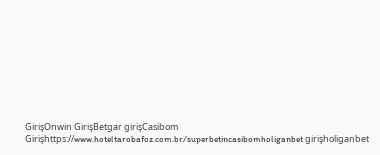GirişOnwin GirişBetgar girişCasibom Girişhttps://www.hoteltarobafoz.com.br/superbetincasibomholiganbet girişholiganbet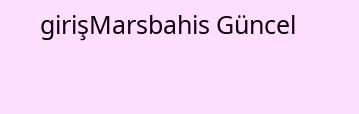girişMarsbahis Güncel